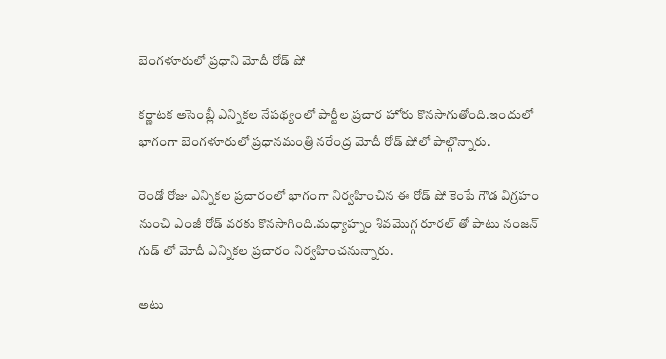బెంగళూరులో ప్రధాని మోదీ రోడ్ షో

కర్ణాటక అసెంబ్లీ ఎన్నికల నేపథ్యంలో పార్టీల ప్రచార హోరు కొనసాగుతోంది.ఇందులో భాగంగా బెంగళూరులో ప్రధానమంత్రి నరేంద్ర మోదీ రోడ్ షోలో పాల్గొన్నారు.

రెండో రోజు ఎన్నికల ప్రచారంలో భాగంగా నిర్వహించిన ఈ రోడ్ షో కెంపే గౌడ విగ్రహం నుంచి ఎంజీ రోడ్ వరకు కొనసాగింది.మధ్యాహ్నం శివమొగ్గ రూరల్ తో పాటు నంజన్ గుడ్ లో మోదీ ఎన్నికల ప్రచారం నిర్వహించనున్నారు.

అటు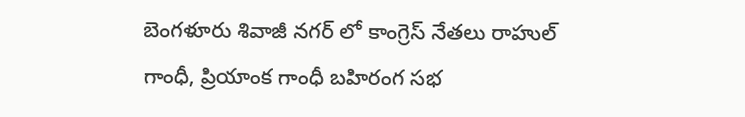బెంగళూరు శివాజీ నగర్ లో కాంగ్రెస్ నేతలు రాహుల్ గాంధీ, ప్రియాంక గాంధీ బహిరంగ సభ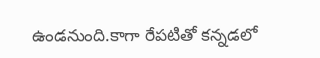ఉండనుంది.కాగా రేపటితో కన్నడలో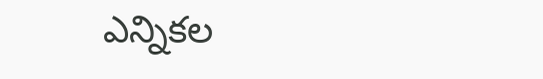ఎన్నికల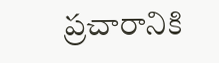ప్రచారానికి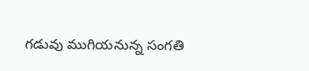గడువు ముగియనున్న సంగతి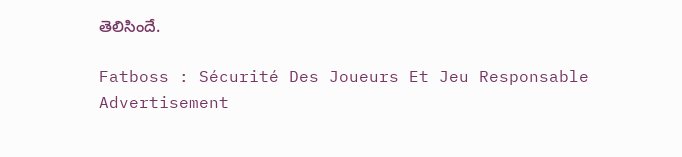తెలిసిందే.

Fatboss : Sécurité Des Joueurs Et Jeu Responsable
Advertisement